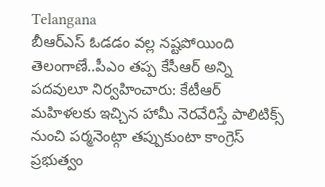Telangana
బీఆర్ఎస్ ఓడడం వల్ల నష్టపోయింది తెలంగాణే..పీఎం తప్ప కేసీఆర్ అన్ని పదవులూ నిర్వహించారు: కేటీఆర్
మహిళలకు ఇచ్చిన హామీ నెరవేరిస్తే పాలిటిక్స్ నుంచి పర్మనెంట్గా తప్పుకుంటా కాంగ్రెస్ ప్రభుత్వం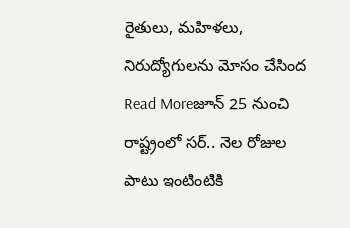రైతులు, మహిళలు, నిరుద్యోగులను మోసం చేసింద
Read Moreజూన్ 25 నుంచి రాష్ట్రంలో సర్.. నెల రోజుల పాటు ఇంటింటికి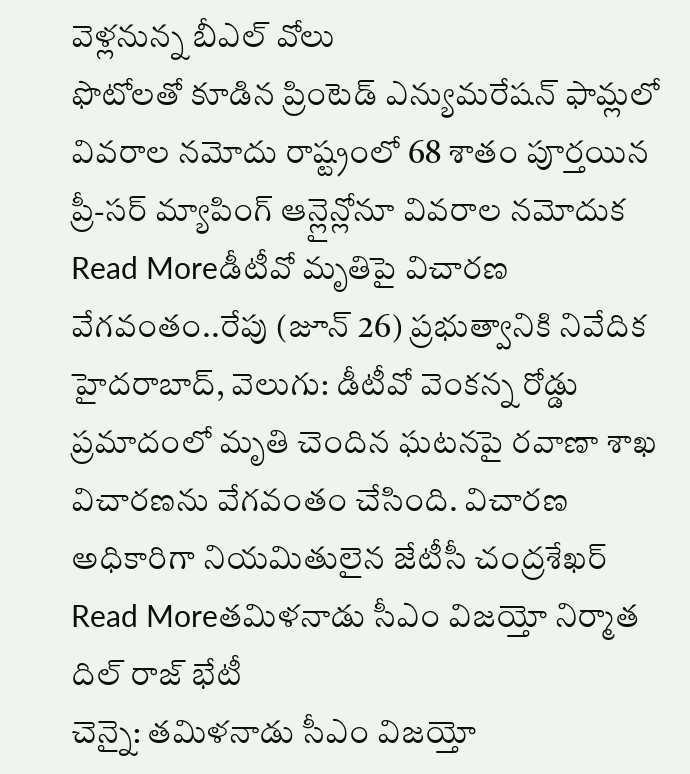వెళ్లనున్న బీఎల్ వోలు
ఫొటోలతో కూడిన ప్రింటెడ్ ఎన్యుమరేషన్ ఫామ్లలో వివరాల నమోదు రాష్ట్రంలో 68 శాతం పూర్తయిన ప్రీ-సర్ మ్యాపింగ్ ఆన్లైన్లోనూ వివరాల నమోదుక
Read Moreడీటీవో మృతిపై విచారణ వేగవంతం..రేపు (జూన్ 26) ప్రభుత్వానికి నివేదిక
హైదరాబాద్, వెలుగు: డీటీవో వెంకన్న రోడ్డు ప్రమాదంలో మృతి చెందిన ఘటనపై రవాణా శాఖ విచారణను వేగవంతం చేసింది. విచారణ అధికారిగా నియమితులైన జేటీసీ చంద్రశేఖర్
Read Moreతమిళనాడు సీఎం విజయ్తో నిర్మాత దిల్ రాజ్ భేటీ
చెన్నై: తమిళనాడు సీఎం విజయ్తో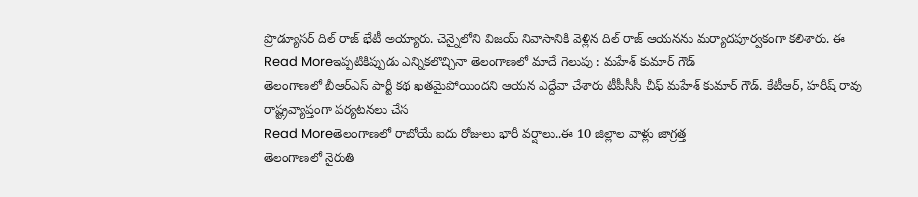ప్రొడ్యూసర్ దిల్ రాజ్ భేటీ అయ్యారు. చెన్నైలోని విజయ్ నివాసానికి వెళ్లిన దిల్ రాజ్ ఆయనను మర్యాదపూర్వకంగా కలిశారు. ఈ
Read Moreఇప్పటికిప్పుడు ఎన్నికలొచ్చినా తెలంగాణలో మాదే గెలుపు : మహేశ్ కుమార్ గౌడ్
తెలంగాణలో బీఆర్ఎస్ పార్టీ కథ ఖతమైపోయిందని ఆయన ఎద్దేవా చేశారు టీపీసీసీ చీఫ్ మహేశ్ కుమార్ గౌడ్. కేటీఆర్, హరీష్ రావు రాష్ట్రవ్యాప్తంగా పర్యటనలు చేస
Read Moreతెలంగాణలో రాబోయే ఐదు రోజులు భారీ వర్షాలు..ఈ 10 జిల్లాల వాళ్లు జాగ్రత్త
తెలంగాణలో నైరుతి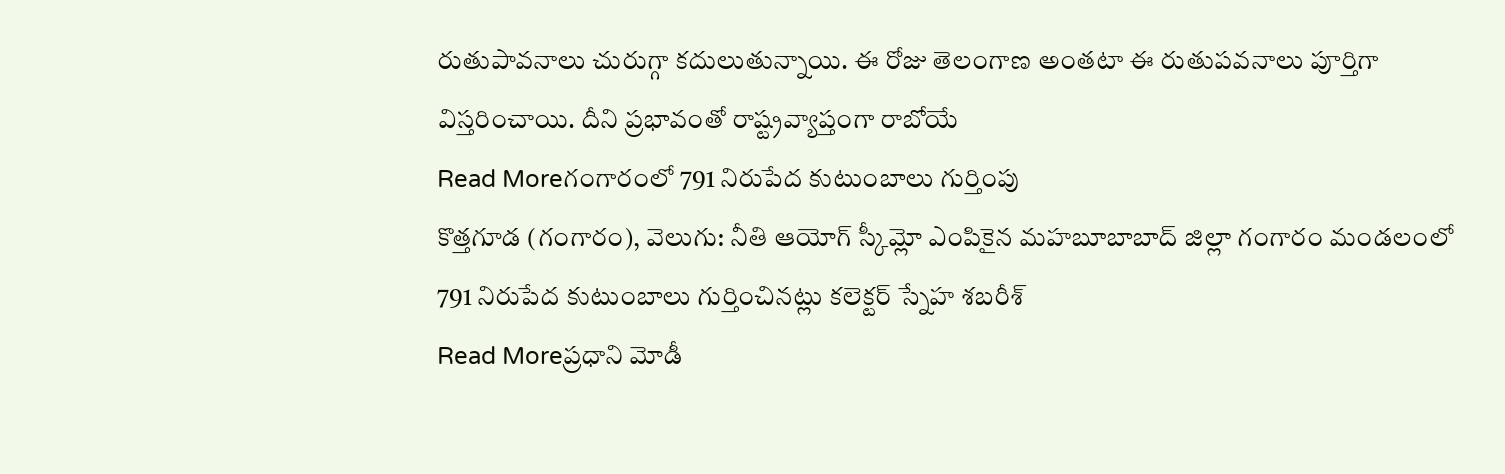రుతుపావనాలు చురుగ్గా కదులుతున్నాయి. ఈ రోజు తెలంగాణ అంతటా ఈ రుతుపవనాలు పూర్తిగా విస్తరించాయి. దీని ప్రభావంతో రాష్ట్రవ్యాప్తంగా రాబోయే
Read Moreగంగారంలో 791 నిరుపేద కుటుంబాలు గుర్తింపు
కొత్తగూడ (గంగారం), వెలుగు: నీతి ఆయోగ్ స్కీమ్లో ఎంపికైన మహబూబాబాద్ జిల్లా గంగారం మండలంలో 791 నిరుపేద కుటుంబాలు గుర్తించినట్లు కలెక్టర్ స్నేహ శబరీశ్
Read Moreప్రధాని మోడీ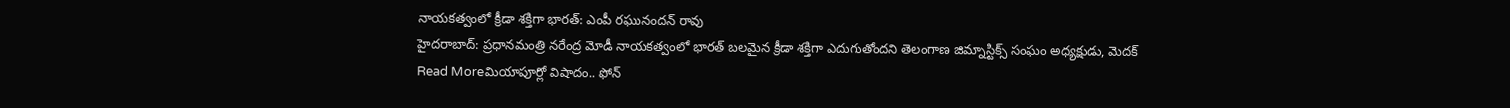నాయకత్వంలో క్రీడా శక్తిగా భారత్: ఎంపీ రఘునందన్ రావు
హైదరాబాద్: ప్రధానమంత్రి నరేంద్ర మోడీ నాయకత్వంలో భారత్ బలమైన క్రీడా శక్తిగా ఎదుగుతోందని తెలంగాణ జిమ్నాస్టిక్స్ సంఘం అధ్యక్షుడు, మెదక్
Read Moreమియాపూర్లో విషాదం.. ఫోన్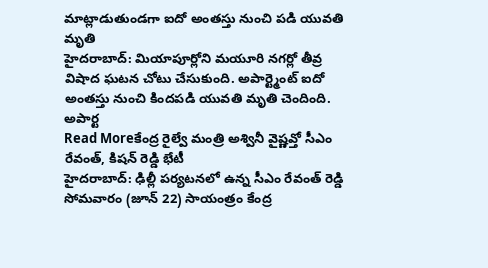మాట్లాడుతుండగా ఐదో అంతస్తు నుంచి పడి యువతి మృతి
హైదరాబాద్: మియాపూర్లోని మయూరి నగర్లో తీవ్ర విషాద ఘటన చోటు చేసుకుంది. అపార్ట్మెంట్ ఐదో అంతస్తు నుంచి కిందపడి యువతి మృతి చెందింది. అపార్ట
Read Moreకేంద్ర రైల్వే మంత్రి అశ్వినీ వైష్ణవ్తో సీఎం రేవంత్, కిషన్ రెడ్డి భేటీ
హైదరాబాద్: ఢిల్లీ పర్యటనలో ఉన్న సీఎం రేవంత్ రెడ్డి సోమవారం (జూన్ 22) సాయంత్రం కేంద్ర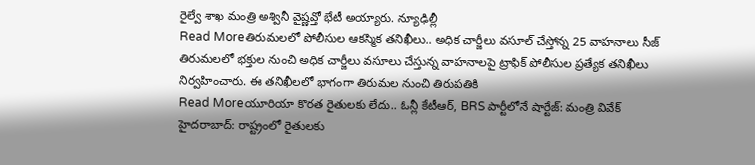రైల్వే శాఖ మంత్రి అశ్వినీ వైష్ణవ్తో భేటీ అయ్యారు. న్యూఢిల్లీ
Read Moreతిరుమలలో పోలీసుల ఆకస్మిక తనిఖీలు.. అధిక చార్జీలు వసూల్ చేస్తోన్న 25 వాహనాలు సీజ్
తిరుమలలో భక్తుల నుంచి అధిక చార్జీలు వసూలు చేస్తున్న వాహనాలపై ట్రాఫిక్ పోలీసుల ప్రత్యేక తనిఖీలు నిర్వహించారు. ఈ తనిఖీలలో భాగంగా తిరుమల నుంచి తిరుపతికి
Read Moreయూరియా కొరత రైతులకు లేదు.. ఓన్లీ కేటీఆర్, BRS పార్టీలోనే షార్టేజ్: మంత్రి వివేక్
హైదరాబాద్: రాష్ట్రంలో రైతులకు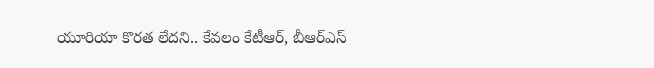యూరియా కొరత లేదని.. కేవలం కేటీఆర్, బీఆర్ఎస్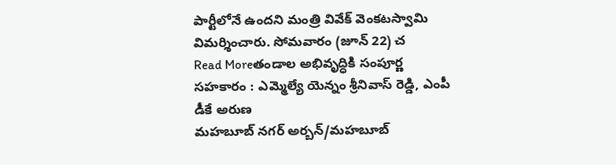పార్టీలోనే ఉందని మంత్రి వివేక్ వెంకటస్వామి విమర్శించారు. సోమవారం (జూన్ 22) చ
Read Moreతండాల అభివృద్ధికి సంపూర్ణ సహకారం : ఎమ్మెల్యే యెన్నం శ్రీనివాస్ రెడ్డి, ఎంపీ డీకే అరుణ
మహబూబ్ నగర్ అర్బన్/మహబూబ్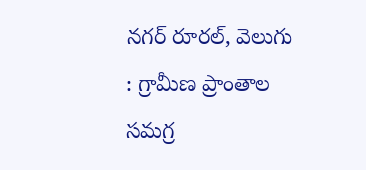నగర్ రూరల్, వెలుగు : గ్రామీణ ప్రాంతాల సమగ్ర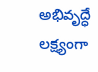అభివృద్ధే లక్ష్యంగా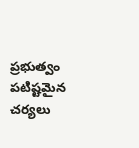ప్రభుత్వం పటిష్టమైన చర్యలు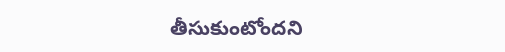తీసుకుంటోందని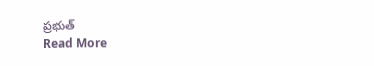ప్రభుత్
Read More